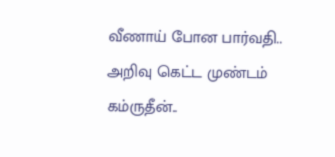வீணாய் போன பார்வதி.. அறிவு கெட்ட முண்டம் கம்ருதீன்..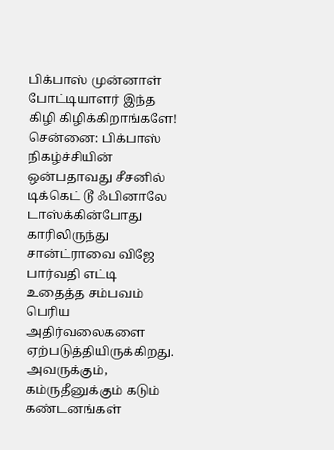பிக்பாஸ் முன்னாள் போட்டியாளர் இந்த கிழி கிழிக்கிறாங்களே!
சென்னை: பிக்பாஸ் நிகழ்ச்சியின் ஒன்பதாவது சீசனில் டிக்கெட் டூ ஃபினாலே டாஸ்க்கின்போது காரிலிருந்து சான்ட்ராவை விஜே பார்வதி எட்டி உதைத்த சம்பவம் பெரிய அதிர்வலைகளை ஏற்படுத்தியிருக்கிறது. அவருக்கும், கம்ருதீனுக்கும் கடும் கண்டனங்கள்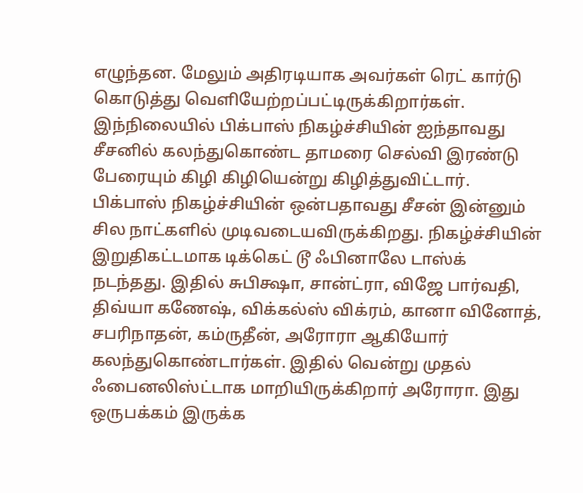எழுந்தன. மேலும் அதிரடியாக அவர்கள் ரெட் கார்டு கொடுத்து வெளியேற்றப்பட்டிருக்கிறார்கள். இந்நிலையில் பிக்பாஸ் நிகழ்ச்சியின் ஐந்தாவது சீசனில் கலந்துகொண்ட தாமரை செல்வி இரண்டு பேரையும் கிழி கிழியென்று கிழித்துவிட்டார்.
பிக்பாஸ் நிகழ்ச்சியின் ஒன்பதாவது சீசன் இன்னும் சில நாட்களில் முடிவடையவிருக்கிறது. நிகழ்ச்சியின் இறுதிகட்டமாக டிக்கெட் டூ ஃபினாலே டாஸ்க் நடந்தது. இதில் சுபிக்ஷா, சான்ட்ரா, விஜே பார்வதி, திவ்யா கணேஷ், விக்கல்ஸ் விக்ரம், கானா வினோத், சபரிநாதன், கம்ருதீன், அரோரா ஆகியோர் கலந்துகொண்டார்கள். இதில் வென்று முதல் ஃபைனலிஸ்ட்டாக மாறியிருக்கிறார் அரோரா. இது ஒருபக்கம் இருக்க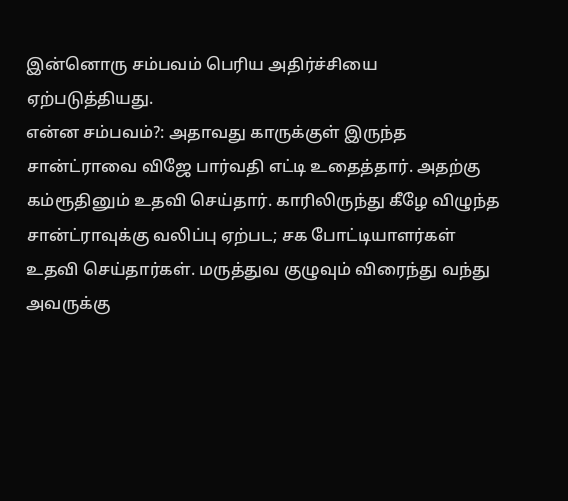இன்னொரு சம்பவம் பெரிய அதிர்ச்சியை ஏற்படுத்தியது.
என்ன சம்பவம்?: அதாவது காருக்குள் இருந்த சான்ட்ராவை விஜே பார்வதி எட்டி உதைத்தார். அதற்கு கம்ரூதினும் உதவி செய்தார். காரிலிருந்து கீழே விழுந்த சான்ட்ராவுக்கு வலிப்பு ஏற்பட; சக போட்டியாளர்கள் உதவி செய்தார்கள். மருத்துவ குழுவும் விரைந்து வந்து அவருக்கு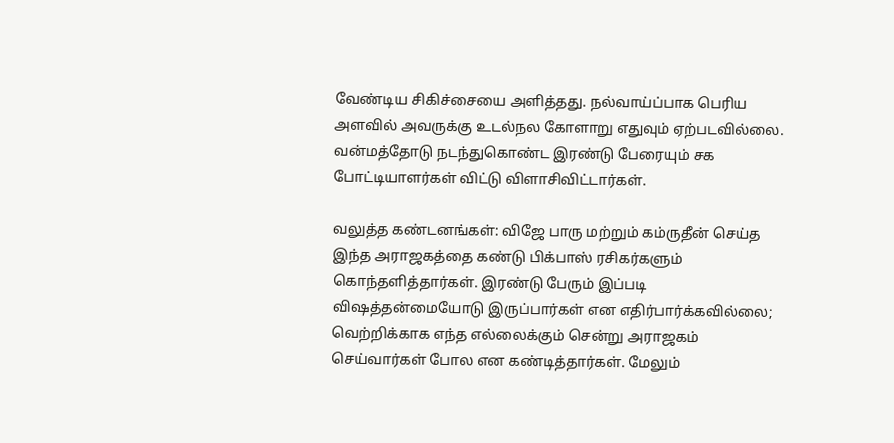வேண்டிய சிகிச்சையை அளித்தது. நல்வாய்ப்பாக பெரிய அளவில் அவருக்கு உடல்நல கோளாறு எதுவும் ஏற்படவில்லை. வன்மத்தோடு நடந்துகொண்ட இரண்டு பேரையும் சக போட்டியாளர்கள் விட்டு விளாசிவிட்டார்கள்.

வலுத்த கண்டனங்கள்: விஜே பாரு மற்றும் கம்ருதீன் செய்த இந்த அராஜகத்தை கண்டு பிக்பாஸ் ரசிகர்களும் கொந்தளித்தார்கள். இரண்டு பேரும் இப்படி விஷத்தன்மையோடு இருப்பார்கள் என எதிர்பார்க்கவில்லை; வெற்றிக்காக எந்த எல்லைக்கும் சென்று அராஜகம் செய்வார்கள் போல என கண்டித்தார்கள். மேலும்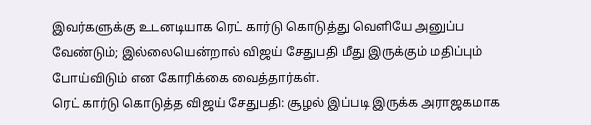இவர்களுக்கு உடனடியாக ரெட் கார்டு கொடுத்து வெளியே அனுப்ப வேண்டும்; இல்லையென்றால் விஜய் சேதுபதி மீது இருக்கும் மதிப்பும் போய்விடும் என கோரிக்கை வைத்தார்கள்.
ரெட் கார்டு கொடுத்த விஜய் சேதுபதி: சூழல் இப்படி இருக்க அராஜகமாக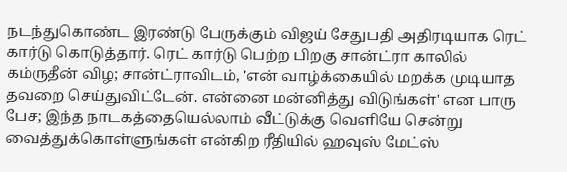நடந்துகொண்ட இரண்டு பேருக்கும் விஜய் சேதுபதி அதிரடியாக ரெட் கார்டு கொடுத்தார். ரெட் கார்டு பெற்ற பிறகு சான்ட்ரா காலில் கம்ருதீன் விழ; சான்ட்ராவிடம், 'என் வாழ்க்கையில் மறக்க முடியாத தவறை செய்துவிட்டேன். என்னை மன்னித்து விடுங்கள்' என பாரு பேச; இந்த நாடகத்தையெல்லாம் வீட்டுக்கு வெளியே சென்று வைத்துக்கொள்ளுங்கள் என்கிற ரீதியில் ஹவுஸ் மேட்ஸ்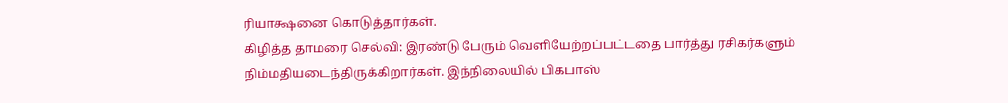ரியாக்ஷனை கொடுத்தார்கள்.
கிழித்த தாமரை செல்வி: இரண்டு பேரும் வெளியேற்றப்பட்டதை பார்த்து ரசிகர்களும் நிம்மதியடைந்திருக்கிறார்கள். இந்நிலையில் பிகபாஸ்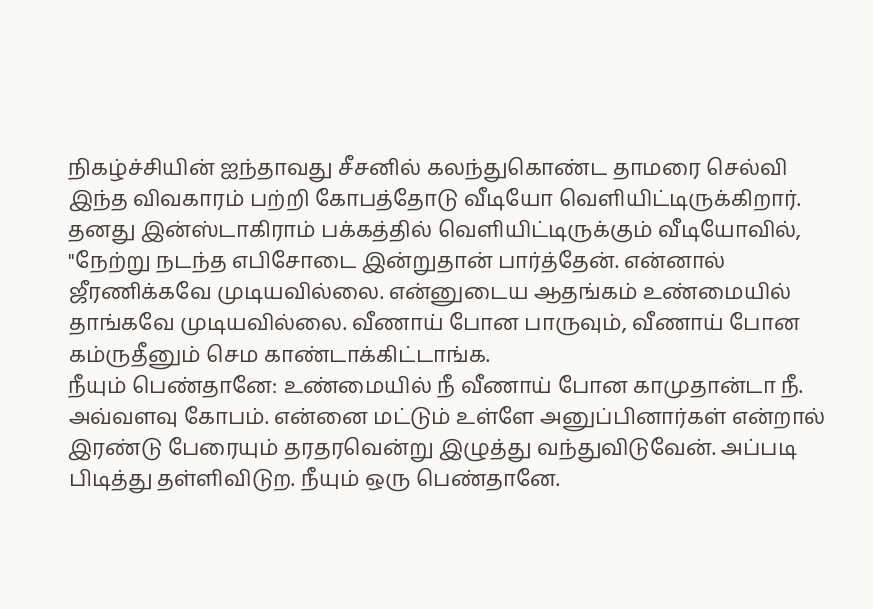நிகழ்ச்சியின் ஐந்தாவது சீசனில் கலந்துகொண்ட தாமரை செல்வி இந்த விவகாரம் பற்றி கோபத்தோடு வீடியோ வெளியிட்டிருக்கிறார். தனது இன்ஸ்டாகிராம் பக்கத்தில் வெளியிட்டிருக்கும் வீடியோவில், "நேற்று நடந்த எபிசோடை இன்றுதான் பார்த்தேன். என்னால் ஜீரணிக்கவே முடியவில்லை. என்னுடைய ஆதங்கம் உண்மையில் தாங்கவே முடியவில்லை. வீணாய் போன பாருவும், வீணாய் போன கம்ருதீனும் செம காண்டாக்கிட்டாங்க.
நீயும் பெண்தானே: உண்மையில் நீ வீணாய் போன காமுதான்டா நீ. அவ்வளவு கோபம். என்னை மட்டும் உள்ளே அனுப்பினார்கள் என்றால் இரண்டு பேரையும் தரதரவென்று இழுத்து வந்துவிடுவேன். அப்படி பிடித்து தள்ளிவிடுற. நீயும் ஒரு பெண்தானே.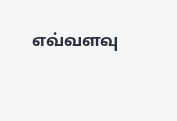எவ்வளவு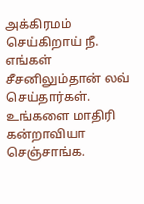அக்கிரமம் செய்கிறாய் நீ. எங்கள் சீசனிலும்தான் லவ் செய்தார்கள். உங்களை மாதிரி கன்றாவியா செஞ்சாங்க.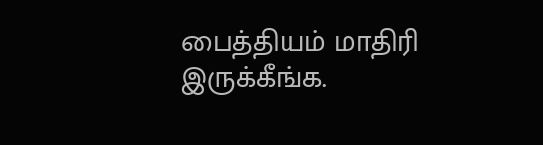பைத்தியம் மாதிரி இருக்கீங்க.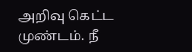அறிவு கெட்ட முண்டம். நீ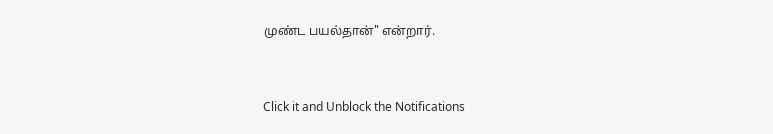முண்ட பயல்தான்" என்றார்.


Click it and Unblock the Notifications